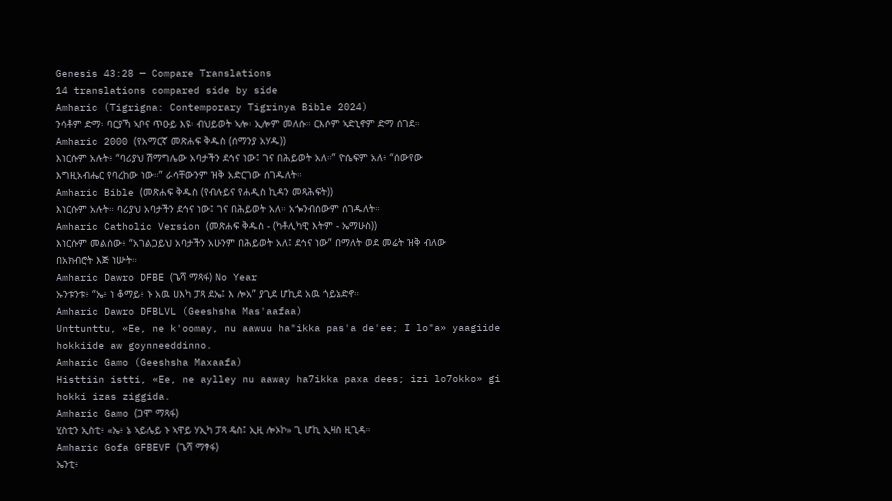Genesis 43:28 — Compare Translations
14 translations compared side by side
Amharic (Tigrigna: Contemporary Tigrinya Bible 2024)
ንሳቶም ድማ፡ ባርያኻ ኣቦና ጥዑይ እዩ፡ ብህይወት ኣሎ፡ ኢሎም መለሱ። ርእሶም ኣድኒኖም ድማ ሰገደ።
Amharic 2000 (የአማርኛ መጽሐፍ ቅዱስ (ሰማንያ አሃዱ))
እነርሱም አሉት፥ “ባሪያህ ሽማግሌው አባታችን ደኅና ነው፤ ገና በሕይወት አለ።” ዮሴፍም አለ፥ “ሰውየው እግዚአብሔር የባረከው ነው።” ራሳቸውንም ዝቅ አድርገው ሰገዱለት።
Amharic Bible (መጽሐፍ ቅዱስ (የብሉይና የሐዲስ ኪዳን መጻሕፍት))
እነርሱም አሉት። ባሪያህ አባታችን ደኅና ነው፤ ገና በሕይወት አለ። አጐንብሰውም ሰገዱለት።
Amharic Catholic Version (መጽሐፍ ቅዱስ - (ካቶሊካዊ እትም - ኤማሁስ))
እነርሱም መልሰው፥ “አገልጋይህ አባታችን አሁንም በሕይወት አለ፤ ደኅና ነው” በማለት ወደ መሬት ዝቅ ብለው በአክብሮት እጅ ነሡት።
Amharic Dawro DFBE (ጌሻ ማጻፋ) No Year
ኡንቱንቱ፥ “ኤ፥ ነ ቆማይ፥ ኑ አዉ ሀእካ ፓጻ ደኤ፤ እ ሎአ” ያጊደ ሆኪደ አዉ ጎይኔድኖ።
Amharic Dawro DFBLVL (Geeshsha Mas'aafaa)
Unttunttu, «Ee, ne k'oomay, nu aawuu ha"ikka pas'a de'ee; I lo"a» yaagiide hokkiide aw goynneeddinno.
Amharic Gamo (Geeshsha Maxaafa)
Histtiin istti, «Ee, ne aylley nu aaway ha7ikka paxa dees; izi lo7okko» gi hokki izas ziggida.
Amharic Gamo (ጋሞ ማጻፋ)
ሂስቲን ኢስቲ፥ «ኤ፥ ኔ ኣይሌይ ኑ ኣዋይ ሃኢካ ፓጻ ዴስ፤ ኢዚ ሎኦኮ» ጊ ሆኪ ኢዛስ ዚጊዳ።
Amharic Gofa GFBEVF (ጌሻ ማፃፋ)
ኤንቲ፥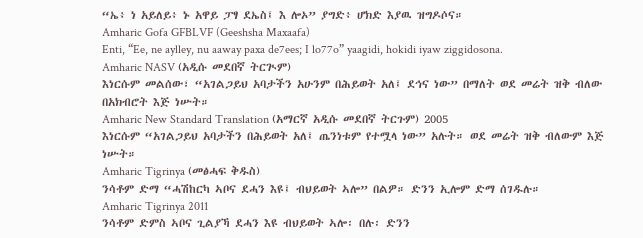“ኤ፥ ነ አይለይ፥ ኑ አዋይ ፓፃ ደኤስ፤ እ ሎኦ” ያግድ፥ ሆክድ እያዉ ዝግዶሶና።
Amharic Gofa GFBLVF (Geeshsha Maxaafa)
Enti, “Ee, ne aylley, nu aaway paxa de7ees; I lo77o” yaagidi, hokidi iyaw ziggidosona.
Amharic NASV (አዲሱ መደበኛ ትርጒም)
እነርሱም መልሰው፣ “አገልጋይህ አባታችን አሁንም በሕይወት አለ፤ ደኅና ነው” በማለት ወደ መሬት ዝቅ ብለው በአክብሮት እጅ ነሡት።
Amharic New Standard Translation (አማርኛ አዲሱ መደበኛ ትርጉም) 2005
እነርሱም “አገልጋይህ አባታችን በሕይወት አለ፤ ጤንነቱም የተሟላ ነው” አሉት። ወደ መሬት ዝቅ ብለውም እጅ ነሡት።
Amharic Tigrinya (መፅሓፍ ቅዱስ)
ንሳቶም ድማ “ሓሽከርካ ኣቦና ደሓን እዩ፤ ብህይወት ኣሎ” በልዎ። ድንን ኢሎም ድማ ሰገዱሉ።
Amharic Tigrinya 2011
ንሳቶም ድምስ ኣቦና ጊልያኻ ደሓን እዩ ብህይወት ኣሎ፡ በሉ፡ ድንን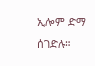ኢሎም ድማ ሰገድሉ።